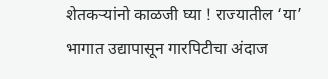शेतकऱ्यांनो काळजी घ्या ! राज्यातील ‘या’ भागात उद्यापासून गारपिटीचा अंदाज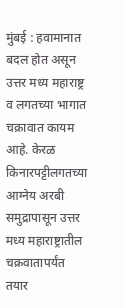मुंबई : हवामानात बदल होत असून उत्तर मध्य महाराष्ट्र व लगतच्या भागात चक्रावात कायम आहे. केरळ किनारपट्टीलगतच्या आग्नेय अरबी समुद्रापासून उत्तर मध्य महाराष्ट्रातील चक्रवातापर्यंत तयार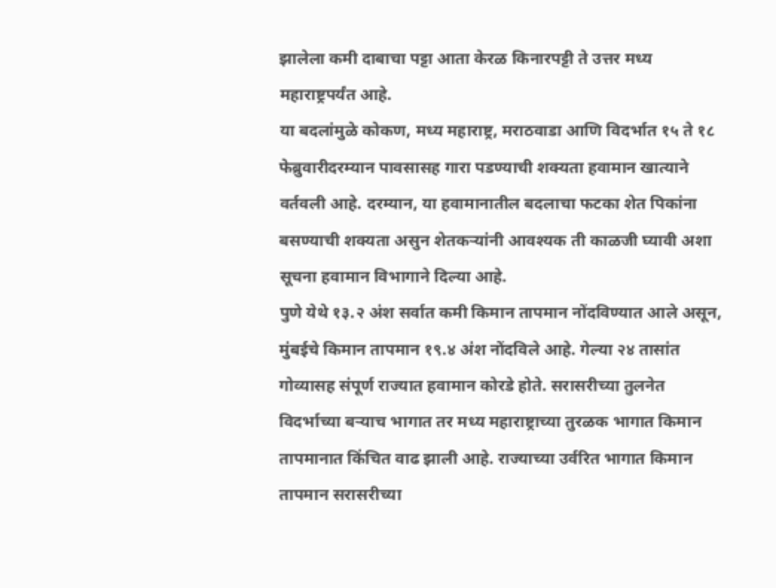झालेला कमी दाबाचा पट्टा आता केरळ किनारपट्टी ते उत्तर मध्य महाराष्ट्रपर्यंत आहे.
या बदलांमुळे कोकण, मध्य महाराष्ट्र, मराठवाडा आणि विदर्भात १५ ते १८ फेब्रुवारीदरम्यान पावसासह गारा पडण्याची शक्यता हवामान खात्याने वर्तवली आहे. दरम्यान, या हवामानातील बदलाचा फटका शेत पिकांना बसण्याची शक्यता असुन शेतकऱ्यांनी आवश्यक ती काळजी घ्यावी अशा सूचना हवामान विभागाने दिल्या आहे.
पुणे येथे १३.२ अंश सर्वात कमी किमान तापमान नोंदविण्यात आले असून, मुंबईचे किमान तापमान १९.४ अंश नोंदविले आहे. गेल्या २४ तासांत गोव्यासह संपूर्ण राज्यात हवामान कोरडे होते. सरासरीच्या तुलनेत विदर्भाच्या बऱ्याच भागात तर मध्य महाराष्ट्राच्या तुरळक भागात किमान तापमानात किंचित वाढ झाली आहे. राज्याच्या उर्वरित भागात किमान तापमान सरासरीच्या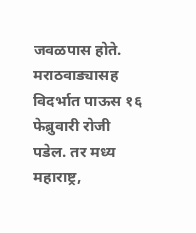जवळपास होते.
मराठवाड्यासह विदर्भात पाऊस १६ फेब्रुवारी रोजी पडेल. तर मध्य महाराष्ट्र,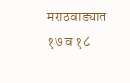मराठवाड्यात १७ व १८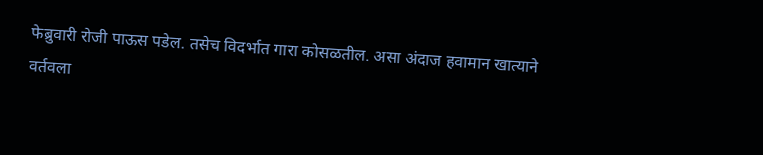फेब्रुवारी रोजी पाऊस पडेल. तसेच विदर्भात गारा कोसळतील. असा अंदाज हवामान खात्याने वर्तवला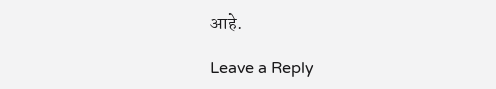आहे.

Leave a Reply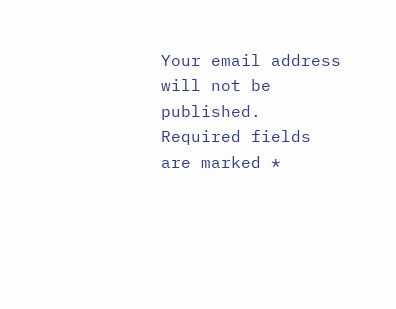Your email address will not be published. Required fields are marked *